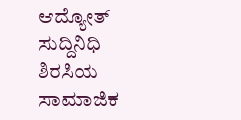ಆದ್ಯೋತ್ ಸುದ್ದಿನಿಧಿ
ಶಿರಸಿಯ ಸಾಮಾಜಿಕ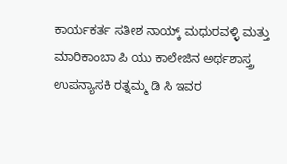ಕಾರ್ಯಕರ್ತ ಸತೀಶ ನಾಯ್ಕ್ ಮಧುರವಳ್ಳಿ ಮತ್ತು ಮಾರಿಕಾಂಬಾ ಪಿ ಯು ಕಾಲೇಜಿನ ಅರ್ಥಶಾಸ್ತ್ರ ಉಪನ್ಯಾಸಕಿ ರತ್ನಮ್ಮ ಡಿ ಸಿ ಇವರ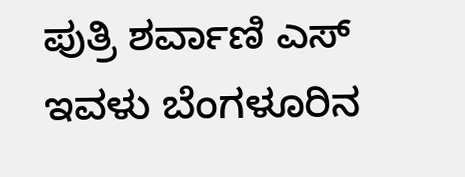ಪುತ್ರಿ ಶರ್ವಾಣಿ ಎಸ್ ಇವಳು ಬೆಂಗಳೂರಿನ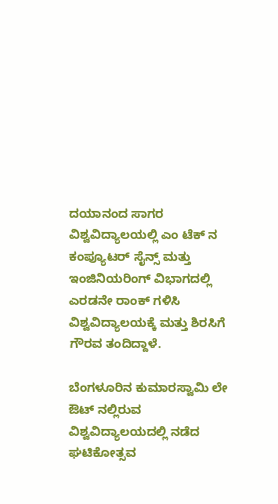ದಯಾನಂದ ಸಾಗರ ವಿಶ್ವವಿದ್ಯಾಲಯಲ್ಲಿ ಎಂ ಟೆಕ್ ನ ಕಂಪ್ಯೂಟರ್ ಸೈನ್ಸ್ ಮತ್ತು ಇಂಜಿನಿಯರಿಂಗ್ ವಿಭಾಗದಲ್ಲಿ ಎರಡನೇ ರಾಂಕ್ ಗಳಿಸಿ ವಿಶ್ವವಿದ್ಯಾಲಯಕ್ಕೆ ಮತ್ತು ಶಿರಸಿಗೆ ಗೌರವ ತಂದಿದ್ದಾಳೆ.

ಬೆಂಗಳೂರಿನ ಕುಮಾರಸ್ವಾಮಿ ಲೇ ಔಟ್ ನಲ್ಲಿರುವ ವಿಶ್ವವಿದ್ಯಾಲಯದಲ್ಲಿ ನಡೆದ ಘಟಿಕೋತ್ಸವ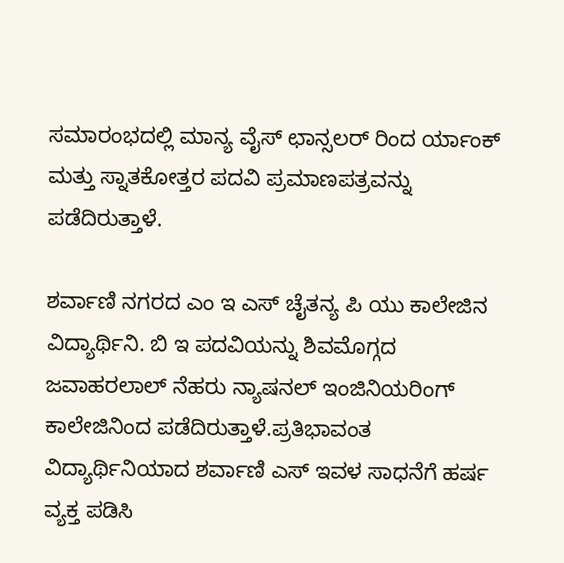ಸಮಾರಂಭದಲ್ಲಿ ಮಾನ್ಯ ವೈಸ್ ಛಾನ್ಸಲರ್ ರಿಂದ ರ್ಯಾಂಕ್ ಮತ್ತು ಸ್ನಾತಕೋತ್ತರ ಪದವಿ ಪ್ರಮಾಣಪತ್ರವನ್ನು ಪಡೆದಿರುತ್ತಾಳೆ.

ಶರ್ವಾಣಿ ನಗರದ ಎಂ ಇ ಎಸ್ ಚೈತನ್ಯ ಪಿ ಯು ಕಾಲೇಜಿನ ವಿದ್ಯಾರ್ಥಿನಿ. ಬಿ ಇ ಪದವಿಯನ್ನು ಶಿವಮೊಗ್ಗದ ಜವಾಹರಲಾಲ್ ನೆಹರು ನ್ಯಾಷನಲ್ ಇಂಜಿನಿಯರಿಂಗ್ ಕಾಲೇಜಿನಿಂದ ಪಡೆದಿರುತ್ತಾಳೆ.ಪ್ರತಿಭಾವಂತ ವಿದ್ಯಾರ್ಥಿನಿಯಾದ ಶರ್ವಾಣಿ ಎಸ್ ಇವಳ ಸಾಧನೆಗೆ ಹರ್ಷ ವ್ಯಕ್ತ ಪಡಿಸಿ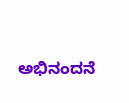ಅಭಿನಂದನೆ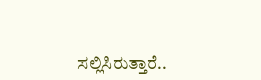ಸಲ್ಲಿಸಿರುತ್ತಾರೆ..